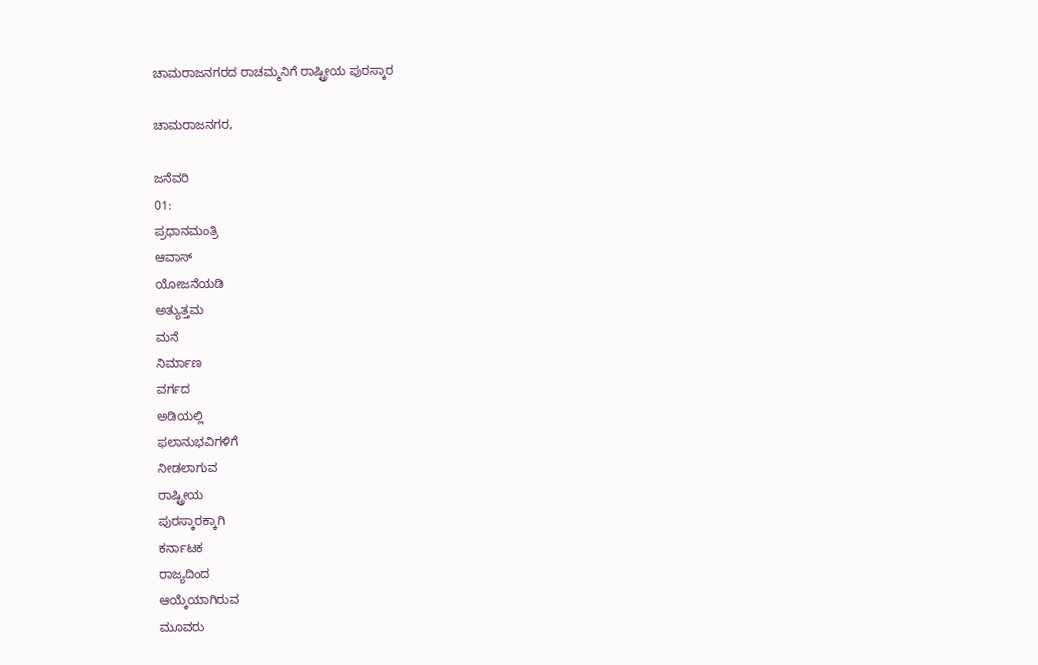ಚಾಮರಾಜನಗರದ ರಾಚಮ್ಮನಿಗೆ ರಾಷ್ಟ್ರೀಯ ಪುರಸ್ಕಾರ

ಚಾಮರಾಜನಗರ,

ಜನೆವರಿ
01:
ಪ್ರಧಾನಮಂತ್ರಿ
ಆವಾಸ್
ಯೋಜನೆಯಡಿ
ಅತ್ಯುತ್ತಮ
ಮನೆ
ನಿರ್ಮಾಣ
ವರ್ಗದ
ಅಡಿಯಲ್ಲಿ
ಫಲಾನುಭವಿಗಳಿಗೆ
ನೀಡಲಾಗುವ
ರಾಷ್ಟ್ರೀಯ
ಪುರಸ್ಕಾರಕ್ಕಾಗಿ
ಕರ್ನಾಟಕ
ರಾಜ್ಯದಿಂದ
ಆಯ್ಕೆಯಾಗಿರುವ
ಮೂವರು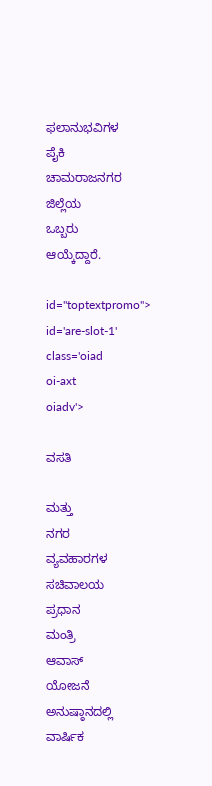ಫಲಾನುಭವಿಗಳ
ಪೈಕಿ
ಚಾಮರಾಜನಗರ
ಜಿಲ್ಲೆಯ
ಒಬ್ಬರು
ಆಯ್ಕೆದ್ದಾರೆ.

id="toptextpromo">
id='are-slot-1'
class='oiad
oi-axt
oiadv'>

ವಸತಿ

ಮತ್ತು
ನಗರ
ವ್ಯವಹಾರಗಳ
ಸಚಿವಾಲಯ
ಪ್ರಧಾನ
ಮಂತ್ರಿ
ಆವಾಸ್
ಯೋಜನೆ
ಅನುಷ್ಠಾನದಲ್ಲಿ
ವಾರ್ಷಿಕ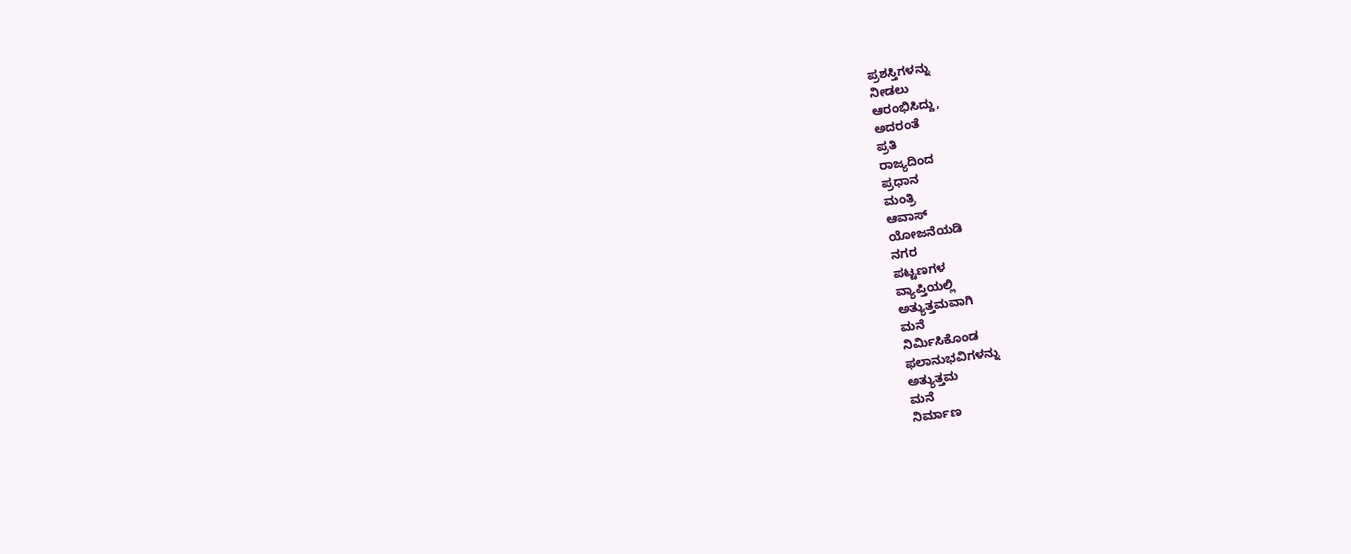ಪ್ರಶಸ್ತಿಗಳನ್ನು
ನೀಡಲು
ಆರಂಭಿಸಿದ್ದು,
ಅದರಂತೆ
ಪ್ರತಿ
ರಾಜ್ಯದಿಂದ
ಪ್ರಧಾನ
ಮಂತ್ರಿ
ಆವಾಸ್
ಯೋಜನೆಯಡಿ
ನಗರ
ಪಟ್ಟಣಗಳ
ವ್ಯಾಪ್ತಿಯಲ್ಲಿ
ಅತ್ಯುತ್ತಮವಾಗಿ
ಮನೆ
ನಿರ್ಮಿಸಿಕೊಂಡ
ಫಲಾನುಭವಿಗಳನ್ನು
ಅತ್ಯುತ್ತಮ
ಮನೆ
ನಿರ್ಮಾಣ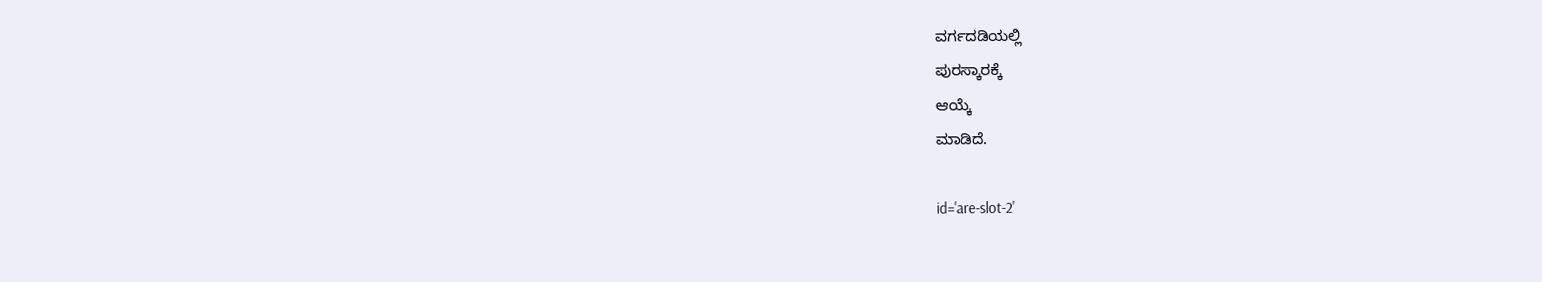ವರ್ಗದಡಿಯಲ್ಲಿ
ಪುರಸ್ಕಾರಕ್ಕೆ
ಆಯ್ಕೆ
ಮಾಡಿದೆ.

id='are-slot-2'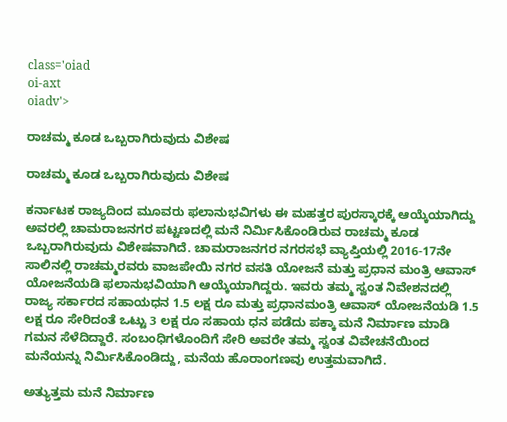class='oiad
oi-axt
oiadv'>

ರಾಚಮ್ಮ ಕೂಡ ಒಬ್ಬರಾಗಿರುವುದು ವಿಶೇಷ

ರಾಚಮ್ಮ ಕೂಡ ಒಬ್ಬರಾಗಿರುವುದು ವಿಶೇಷ

ಕರ್ನಾಟಕ ರಾಜ್ಯದಿಂದ ಮೂವರು ಫಲಾನುಭವಿಗಳು ಈ ಮಹತ್ತರ ಪುರಸ್ಕಾರಕ್ಕೆ ಆಯ್ಕೆಯಾಗಿದ್ದು ಅವರಲ್ಲಿ ಚಾಮರಾಜನಗರ ಪಟ್ಟಣದಲ್ಲಿ ಮನೆ ನಿರ್ಮಿಸಿಕೊಂಡಿರುವ ರಾಚಮ್ಮ ಕೂಡ ಒಬ್ಬರಾಗಿರುವುದು ವಿಶೇಷವಾಗಿದೆ. ಚಾಮರಾಜನಗರ ನಗರಸಭೆ ವ್ಯಾಪ್ತಿಯಲ್ಲಿ 2016-17ನೇ ಸಾಲಿನಲ್ಲಿ ರಾಚಮ್ಮರವರು ವಾಜಪೇಯಿ ನಗರ ವಸತಿ ಯೋಜನೆ ಮತ್ತು ಪ್ರಧಾನ ಮಂತ್ರಿ ಆವಾಸ್ ಯೋಜನೆಯಡಿ ಫಲಾನುಭವಿಯಾಗಿ ಆಯ್ಕೆಯಾಗಿದ್ದರು. ಇವರು ತಮ್ಮ ಸ್ವಂತ ನಿವೇಶನದಲ್ಲಿ ರಾಜ್ಯ ಸರ್ಕಾರದ ಸಹಾಯಧನ 1.5 ಲಕ್ಷ ರೂ ಮತ್ತು ಪ್ರಧಾನಮಂತ್ರಿ ಆವಾಸ್ ಯೋಜನೆಯಡಿ 1.5 ಲಕ್ಷ ರೂ ಸೇರಿದಂತೆ ಒಟ್ಟು 3 ಲಕ್ಷ ರೂ ಸಹಾಯ ಧನ ಪಡೆದು ಪಕ್ಕಾ ಮನೆ ನಿರ್ಮಾಣ ಮಾಡಿ ಗಮನ ಸೆಳೆದಿದ್ದಾರೆ. ಸಂಬಂಧಿಗಳೊಂದಿಗೆ ಸೇರಿ ಅವರೇ ತಮ್ಮ ಸ್ವಂತ ವಿವೇಚನೆಯಿಂದ ಮನೆಯನ್ನು ನಿರ್ಮಿಸಿಕೊಂಡಿದ್ದು, ಮನೆಯ ಹೊರಾಂಗಣವು ಉತ್ತಮವಾಗಿದೆ.

ಅತ್ಯುತ್ತಮ ಮನೆ ನಿರ್ಮಾಣ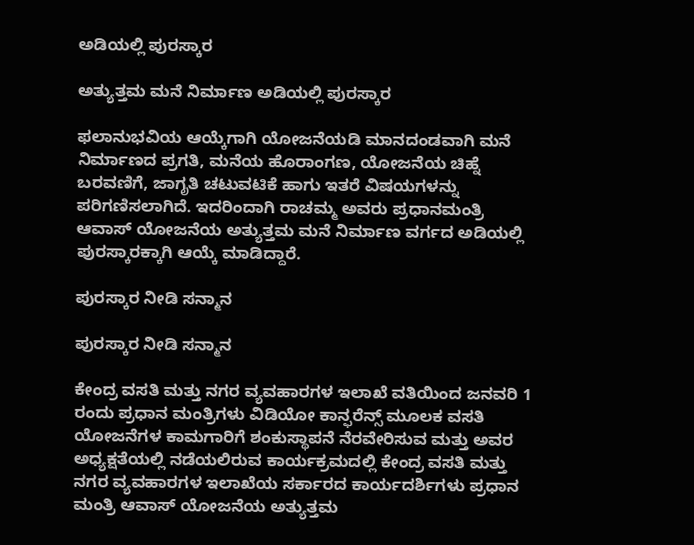ಅಡಿಯಲ್ಲಿ ಪುರಸ್ಕಾರ

ಅತ್ಯುತ್ತಮ ಮನೆ ನಿರ್ಮಾಣ ಅಡಿಯಲ್ಲಿ ಪುರಸ್ಕಾರ

ಫಲಾನುಭವಿಯ ಆಯ್ಕೆಗಾಗಿ ಯೋಜನೆಯಡಿ ಮಾನದಂಡವಾಗಿ ಮನೆ ನಿರ್ಮಾಣದ ಪ್ರಗತಿ, ಮನೆಯ ಹೊರಾಂಗಣ, ಯೋಜನೆಯ ಚಿಹ್ನೆ ಬರವಣಿಗೆ, ಜಾಗೃತಿ ಚಟುವಟಿಕೆ ಹಾಗು ಇತರೆ ವಿಷಯಗಳನ್ನು ಪರಿಗಣಿಸಲಾಗಿದೆ. ಇದರಿಂದಾಗಿ ರಾಚಮ್ಮ ಅವರು ಪ್ರಧಾನಮಂತ್ರಿ ಆವಾಸ್ ಯೋಜನೆಯ ಅತ್ಯುತ್ತಮ ಮನೆ ನಿರ್ಮಾಣ ವರ್ಗದ ಅಡಿಯಲ್ಲಿ ಪುರಸ್ಕಾರಕ್ಕಾಗಿ ಆಯ್ಕೆ ಮಾಡಿದ್ದಾರೆ.

ಪುರಸ್ಕಾರ ನೀಡಿ ಸನ್ಮಾನ

ಪುರಸ್ಕಾರ ನೀಡಿ ಸನ್ಮಾನ

ಕೇಂದ್ರ ವಸತಿ ಮತ್ತು ನಗರ ವ್ಯವಹಾರಗಳ ಇಲಾಖೆ ವತಿಯಿಂದ ಜನವರಿ 1 ರಂದು ಪ್ರಧಾನ ಮಂತ್ರಿಗಳು ವಿಡಿಯೋ ಕಾನ್ಫರೆನ್ಸ್ ಮೂಲಕ ವಸತಿ ಯೋಜನೆಗಳ ಕಾಮಗಾರಿಗೆ ಶಂಕುಸ್ಥಾಪನೆ ನೆರವೇರಿಸುವ ಮತ್ತು ಅವರ ಅಧ್ಯಕ್ಷತೆಯಲ್ಲಿ ನಡೆಯಲಿರುವ ಕಾರ್ಯಕ್ರಮದಲ್ಲಿ ಕೇಂದ್ರ ವಸತಿ ಮತ್ತು ನಗರ ವ್ಯವಹಾರಗಳ ಇಲಾಖೆಯ ಸರ್ಕಾರದ ಕಾರ್ಯದರ್ಶಿಗಳು ಪ್ರಧಾನ ಮಂತ್ರಿ ಆವಾಸ್ ಯೋಜನೆಯ ಅತ್ಯುತ್ತಮ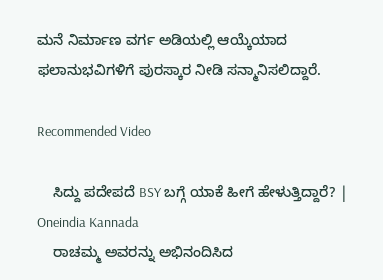ಮನೆ ನಿರ್ಮಾಣ ವರ್ಗ ಅಡಿಯಲ್ಲಿ ಆಯ್ಕೆಯಾದ ಫಲಾನುಭವಿಗಳಿಗೆ ಪುರಸ್ಕಾರ ನೀಡಿ ಸನ್ಮಾನಿಸಲಿದ್ದಾರೆ.

Recommended Video

    ಸಿದ್ದು ಪದೇಪದೆ BSY ಬಗ್ಗೆ ಯಾಕೆ ಹೀಗೆ ಹೇಳುತ್ತಿದ್ದಾರೆ? | Oneindia Kannada
    ರಾಚಮ್ಮ ಅವರನ್ನು ಅಭಿನಂದಿಸಿದ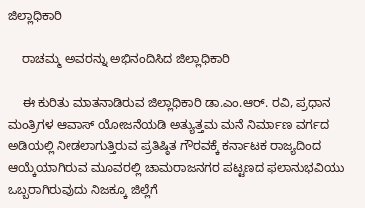ಜಿಲ್ಲಾಧಿಕಾರಿ

    ರಾಚಮ್ಮ ಅವರನ್ನು ಅಭಿನಂದಿಸಿದ ಜಿಲ್ಲಾಧಿಕಾರಿ

    ಈ ಕುರಿತು ಮಾತನಾಡಿರುವ ಜಿಲ್ಲಾಧಿಕಾರಿ ಡಾ.ಎಂ.ಆರ್. ರವಿ, ಪ್ರಧಾನ ಮಂತ್ರಿಗಳ ಆವಾಸ್ ಯೋಜನೆಯಡಿ ಅತ್ಯುತ್ತಮ ಮನೆ ನಿರ್ಮಾಣ ವರ್ಗದ ಅಡಿಯಲ್ಲಿ ನೀಡಲಾಗುತ್ತಿರುವ ಪ್ರತಿಷ್ಠಿತ ಗೌರವಕ್ಕೆ ಕರ್ನಾಟಕ ರಾಜ್ಯದಿಂದ ಆಯ್ಕೆಯಾಗಿರುವ ಮೂವರಲ್ಲಿ ಚಾಮರಾಜನಗರ ಪಟ್ಟಣದ ಫಲಾನುಭವಿಯು ಒಬ್ಬರಾಗಿರುವುದು ನಿಜಕ್ಕೂ ಜಿಲ್ಲೆಗೆ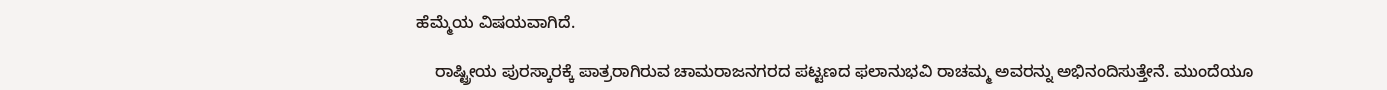ಹೆಮ್ಮೆಯ ವಿಷಯವಾಗಿದೆ.

    ರಾಷ್ಟ್ರೀಯ ಪುರಸ್ಕಾರಕ್ಕೆ ಪಾತ್ರರಾಗಿರುವ ಚಾಮರಾಜನಗರದ ಪಟ್ಟಣದ ಫಲಾನುಭವಿ ರಾಚಮ್ಮ ಅವರನ್ನು ಅಭಿನಂದಿಸುತ್ತೇನೆ. ಮುಂದೆಯೂ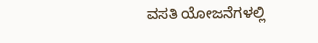ವಸತಿ ಯೋಜನೆಗಳಲ್ಲಿ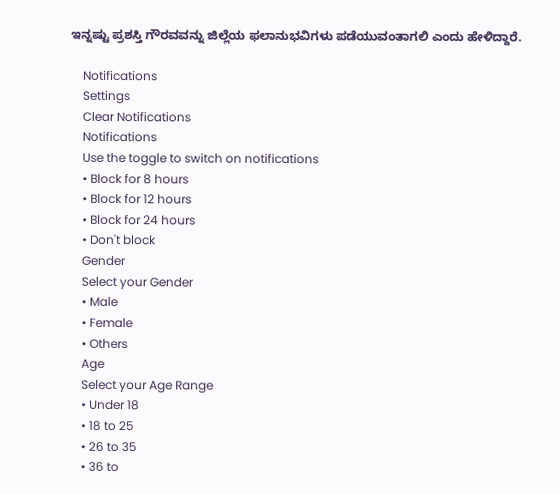ಇನ್ನಷ್ಟು ಪ್ರಶಸ್ತಿ ಗೌರವವನ್ನು ಜಿಲ್ಲೆಯ ಫಲಾನುಭವಿಗಳು ಪಡೆಯುವಂತಾಗಲಿ ಎಂದು ಹೇಳಿದ್ದಾರೆ.

    Notifications
    Settings
    Clear Notifications
    Notifications
    Use the toggle to switch on notifications
    • Block for 8 hours
    • Block for 12 hours
    • Block for 24 hours
    • Don't block
    Gender
    Select your Gender
    • Male
    • Female
    • Others
    Age
    Select your Age Range
    • Under 18
    • 18 to 25
    • 26 to 35
    • 36 to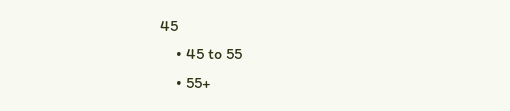45
    • 45 to 55
    • 55+